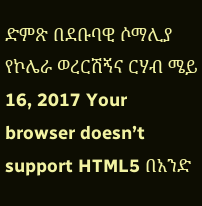ድምጽ በደቡባዊ ሶማሊያ የኮሌራ ወረርሽኝና ርሃብ ሜይ 16, 2017 Your browser doesn’t support HTML5 በአንድ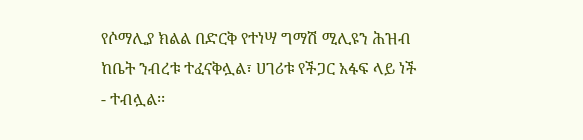የሶማሊያ ክልል በድርቅ የተነሣ ግማሽ ሚሊዩን ሕዝብ ከቤት ንብረቱ ተፈናቅሏል፣ ሀገሪቱ የችጋር አፋፍ ላይ ነች - ተብሏል፡፡